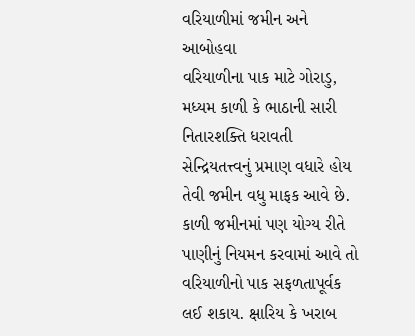વરિયાળીમાં જમીન અને આબોહવા
વરિયાળીના પાક માટે ગોરાડુ, મધ્યમ કાળી કે ભાઠાની સારી નિતારશક્તિ ધરાવતી સેન્દ્રિયતત્ત્વનું પ્રમાણ વધારે હોય તેવી જમીન વધુ માફક આવે છે. કાળી જમીનમાં પણ યોગ્ય રીતે પાણીનું નિયમન કરવામાં આવે તો વરિયાળીનો પાક સફળતાપૂર્વક લઈ શકાય. ક્ષારિય કે ખરાબ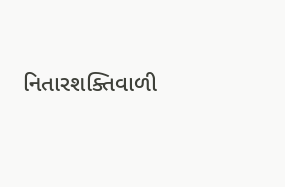નિતારશક્તિવાળી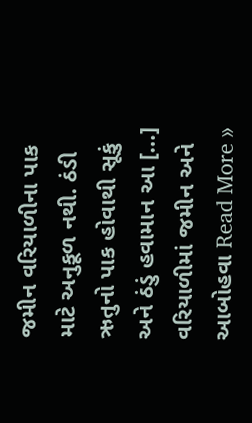જમીન વરિયાળીના પાક માટે અનુકૂળ નથી. ઠંડી ઋતુનો પાક હોવાથી સૂકું અને ઠંડું હવામાન આ […]
વરિયાળીમાં જમીન અને આબોહવા Read More »